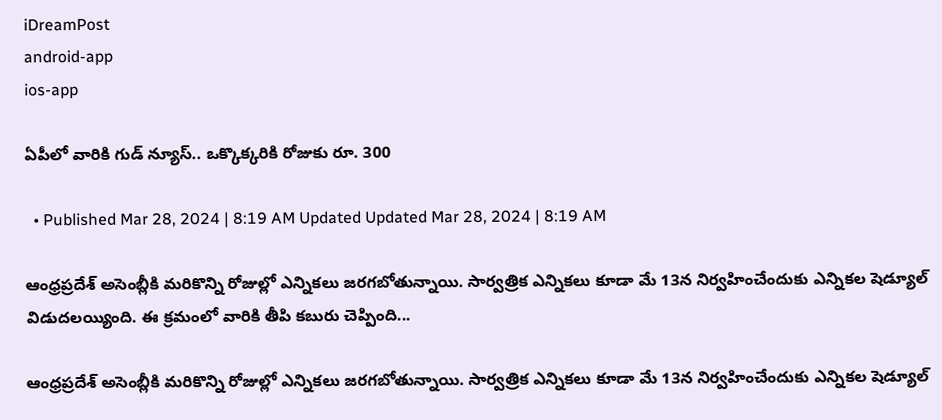iDreamPost
android-app
ios-app

ఏపీలో వారికి గుడ్ న్యూస్.. ఒక్కొక్కరికి రోజుకు రూ. 300

  • Published Mar 28, 2024 | 8:19 AM Updated Updated Mar 28, 2024 | 8:19 AM

ఆంధ్రప్రదేశ్ అసెంబ్లీకి మరికొన్ని రోజుల్లో ఎన్నికలు జరగబోతున్నాయి. సార్వత్రిక ఎన్నికలు కూడా మే 13న నిర్వహించేందుకు ఎన్నికల షెడ్యూల్ విడుదలయ్యింది. ఈ క్రమంలో వారికి తీపి కబురు చెప్పింది...

ఆంధ్రప్రదేశ్ అసెంబ్లీకి మరికొన్ని రోజుల్లో ఎన్నికలు జరగబోతున్నాయి. సార్వత్రిక ఎన్నికలు కూడా మే 13న నిర్వహించేందుకు ఎన్నికల షెడ్యూల్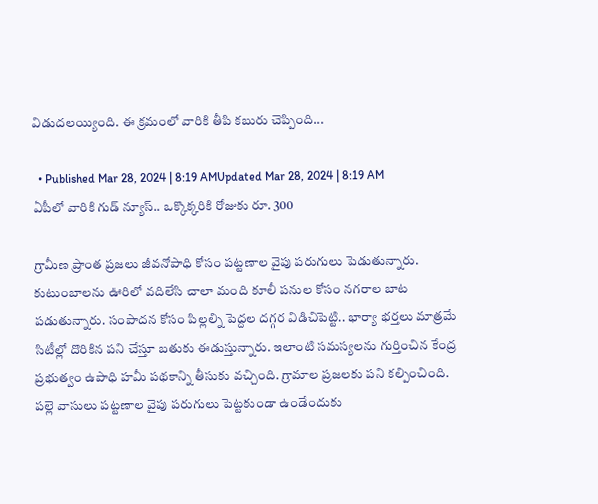విడుదలయ్యింది. ఈ క్రమంలో వారికి తీపి కబురు చెప్పింది...

  • Published Mar 28, 2024 | 8:19 AMUpdated Mar 28, 2024 | 8:19 AM
ఏపీలో వారికి గుడ్ న్యూస్.. ఒక్కొక్కరికి రోజుకు రూ. 300

గ్రామీణ ప్రాంత ప్రజలు జీవనోపాధి కోసం పట్టణాల వైపు పరుగులు పెడుతున్నారు. కుటుంబాలను ఊరిలో వదిలేసి చాలా మంది కూలీ పనుల కోసం నగరాల బాట పడుతున్నారు. సంపాదన కోసం పిల్లల్ని పెద్దల దగ్గర విడిచిపెట్టి.. భార్యా భర్తలు మాత్రమే  సిటీల్లో దొరికిన పని చేస్తూ బతుకు ఈడుస్తున్నారు. ఇలాంటి సమస్యలను గుర్తించిన కేంద్ర ప్రభుత్వం ఉపాధి హమీ పథకాన్ని తీసుకు వచ్చింది. గ్రామాల ప్రజలకు పని కల్పించింది. పల్లె వాసులు పట్టణాల వైపు పరుగులు పెట్టకుండా ఉండేందుకు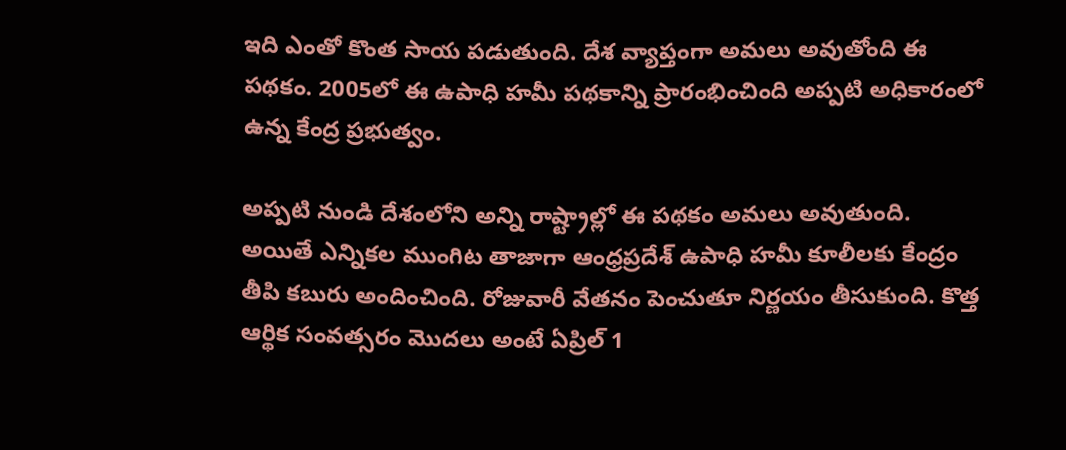ఇది ఎంతో కొంత సాయ పడుతుంది. దేశ వ్యాప్తంగా అమలు అవుతోంది ఈ పథకం. 2005లో ఈ ఉపాధి హమీ పథకాన్ని ప్రారంభించింది అప్పటి అధికారంలో ఉన్న కేంద్ర ప్రభుత్వం.

అప్పటి నుండి దేశంలోని అన్ని రాష్ట్రాల్లో ఈ పథకం అమలు అవుతుంది. అయితే ఎన్నికల ముంగిట తాజాగా ఆంధ్రప్రదేశ్ ఉపాధి హమీ కూలీలకు కేంద్రం తీపి కబురు అందించింది. రోజువారీ వేతనం పెంచుతూ నిర్ణయం తీసుకుంది. కొత్త ఆర్థిక సంవత్సరం మొదలు అంటే ఏప్రిల్ 1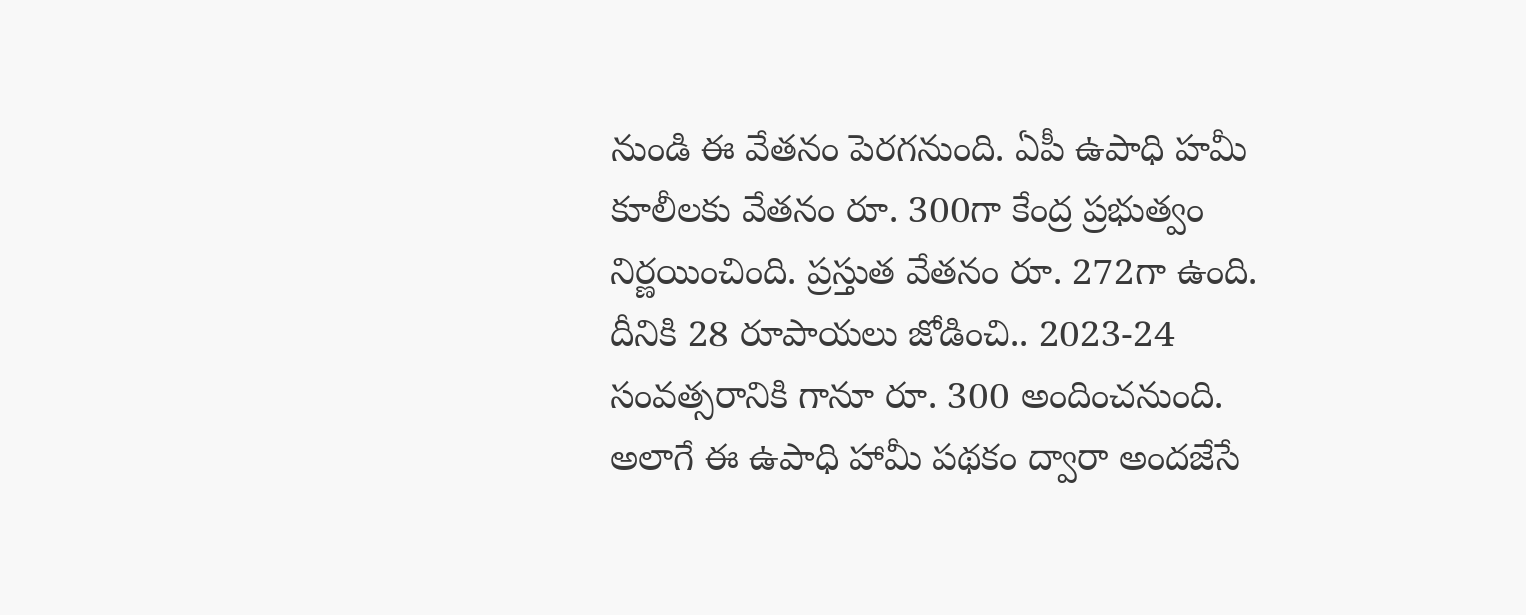నుండి ఈ వేతనం పెరగనుంది. ఏపీ ఉపాధి హమీ కూలీలకు వేతనం రూ. 300గా కేంద్ర ప్రభుత్వం నిర్ణయించింది. ప్రస్తుత వేతనం రూ. 272గా ఉంది. దీనికి 28 రూపాయలు జోడించి.. 2023-24 సంవత్సరానికి గానూ రూ. 300 అందించనుంది. అలాగే ఈ ఉపాధి హామీ పథకం ద్వారా అందజేసే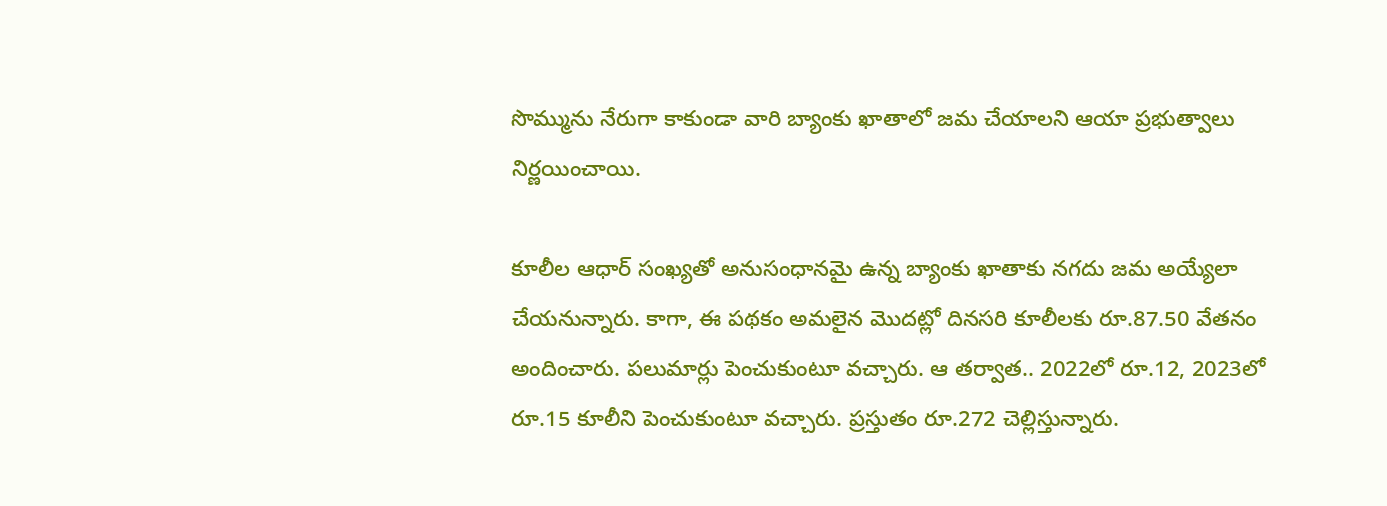సొమ్మును నేరుగా కాకుండా వారి బ్యాంకు ఖాతాలో జమ చేయాలని ఆయా ప్రభుత్వాలు నిర్ణయించాయి.

కూలీల ఆధార్‌ సంఖ్యతో అనుసంధానమై ఉన్న బ్యాంకు ఖాతాకు నగదు జమ అయ్యేలా చేయనున్నారు. కాగా, ఈ పథకం అమలైన మొదట్లో దినసరి కూలీలకు రూ.87.50 వేతనం అందించారు. పలుమార్లు పెంచుకుంటూ వచ్చారు. ఆ తర్వాత.. 2022లో రూ.12, 2023లో రూ.15 కూలీని పెంచుకుంటూ వచ్చారు. ప్రస్తుతం రూ.272 చెల్లిస్తున్నారు.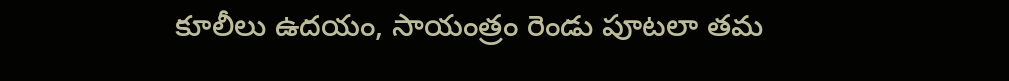కూలీలు ఉదయం, సాయంత్రం రెండు పూటలా తమ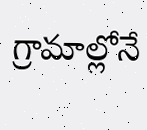గ్రామాల్లోనే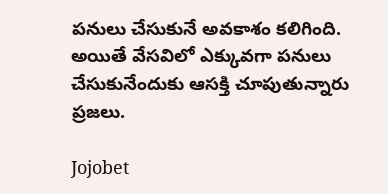పనులు చేసుకునే అవకాశం కలిగింది. అయితే వేసవిలో ఎక్కువగా పనులు చేసుకునేందుకు ఆసక్తి చూపుతున్నారు ప్రజలు.

Jojobet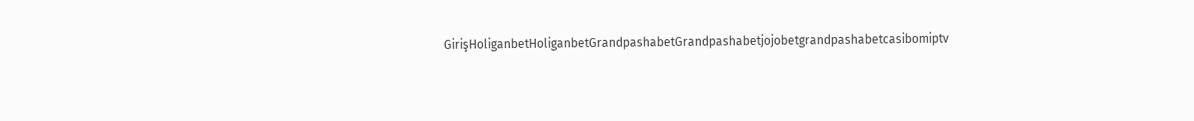GirişHoliganbetHoliganbetGrandpashabetGrandpashabetjojobetgrandpashabetcasibomiptv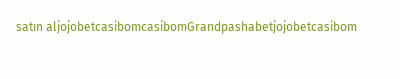satın aljojobetcasibomcasibomGrandpashabetjojobetcasibom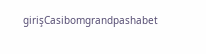girişCasibomgrandpashabet